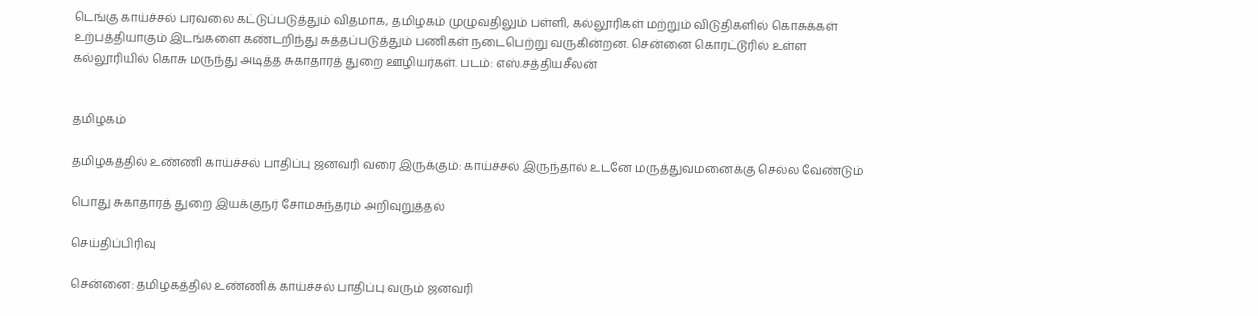டெங்கு காய்ச்சல் பரவலை கட்டுப்படுத்தும் விதமாக, தமிழகம் முழுவதிலும் பள்ளி, கல்லூரிகள் மற்றும் விடுதிகளில் கொசுக்கள் உற்பத்தியாகும் இடங்களை கண்டறிந்து சுத்தப்படுத்தும் பணிகள் நடைபெற்று வருகின்றன. சென்னை கொரட்டூரில் உள்ள கல்லூரியில் கொசு மருந்து அடித்த சுகாதாரத் துறை ஊழியர்கள். படம்: எஸ்.சத்தியசீலன்


தமிழகம்

தமிழகத்தில் உண்ணி காய்ச்சல் பாதிப்பு ஜனவரி வரை இருக்கும்: காய்ச்சல் இருந்தால் உடனே மருத்துவமனைக்கு செல்ல வேண்டும்

பொது சுகாதாரத் துறை இயக்குநர் சோமசுந்தரம் அறிவுறுத்தல்

செய்திப்பிரிவு

சென்னை: தமிழகத்தில் உண்ணிக் காய்ச்சல் பாதிப்பு வரும் ஜனவரி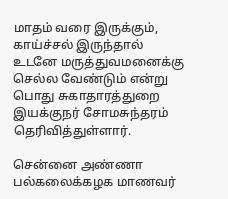மாதம் வரை இருக்கும், காய்ச்சல் இருந்தால் உடனே மருத்துவமனைக்கு செல்ல வேண்டும் என்று பொது சுகாதாரத்துறை இயக்குநர் சோமசுந்தரம் தெரிவித்துள்ளார்.

சென்னை அண்ணா பல்கலைக்கழக மாணவர்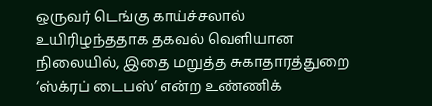ஒருவர் டெங்கு காய்ச்சலால் உயிரிழந்ததாக தகவல் வெளியான நிலையில், இதை மறுத்த சுகாதாரத்துறை ‘ஸ்க்ரப் டைபஸ்’ என்ற உண்ணிக்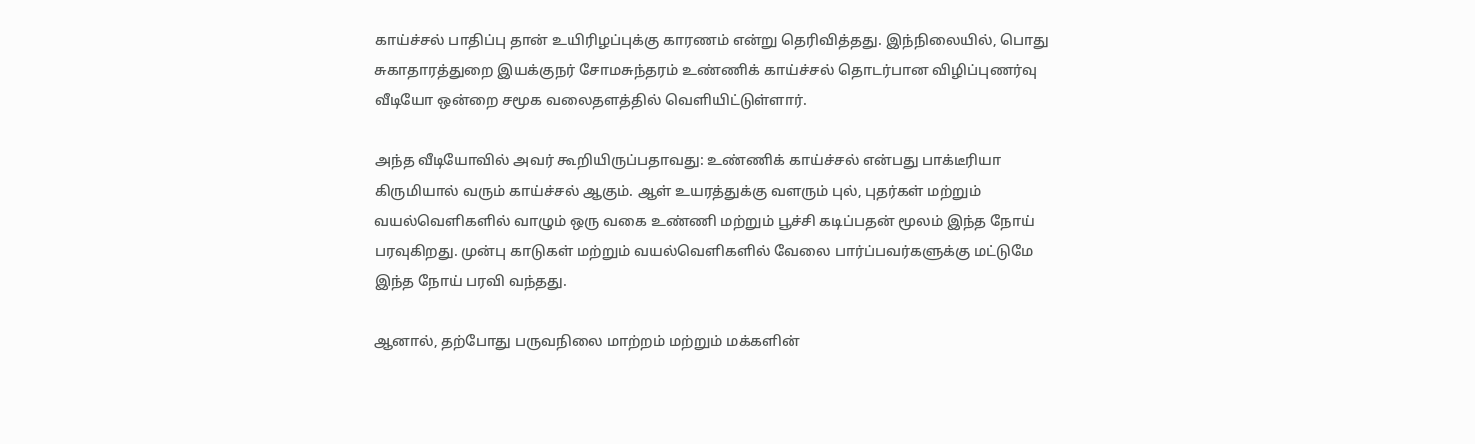காய்ச்சல் பாதிப்பு தான் உயிரிழப்புக்கு காரணம் என்று தெரிவித்தது. இந்நிலையில், பொது சுகாதாரத்துறை இயக்குநர் சோமசுந்தரம் உண்ணிக் காய்ச்சல் தொடர்பான விழிப்புணர்வு வீடியோ ஒன்றை சமூக வலைதளத்தில் வெளியிட்டுள்ளார்.

அந்த வீடியோவில் அவர் கூறியிருப்பதாவது: உண்ணிக் காய்ச்சல் என்பது பாக்டீரியா கிருமியால் வரும் காய்ச்சல் ஆகும். ஆள் உயரத்துக்கு வளரும் புல், புதர்கள் மற்றும் வயல்வெளிகளில் வாழும் ஒரு வகை உண்ணி மற்றும் பூச்சி கடிப்பதன் மூலம் இந்த நோய் பரவுகிறது. முன்பு காடுகள் மற்றும் வயல்வெளிகளில் வேலை பார்ப்பவர்களுக்கு மட்டுமே இந்த நோய் பரவி வந்தது.

ஆனால், தற்போது பருவநிலை மாற்றம் மற்றும் மக்களின்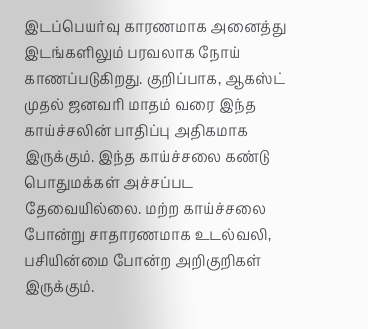இடப்பெயர்வு காரணமாக அனைத்து இடங்களிலும் பரவலாக நோய் காணப்படுகிறது. குறிப்பாக, ஆகஸ்ட் முதல் ஜனவரி மாதம் வரை இந்த காய்ச்சலின் பாதிப்பு அதிகமாக இருக்கும். இந்த காய்ச்சலை கண்டு பொதுமக்கள் அச்சப்பட தேவையில்லை. மற்ற காய்ச்சலை போன்று சாதாரணமாக உடல்வலி, பசியின்மை போன்ற அறிகுறிகள் இருக்கும்.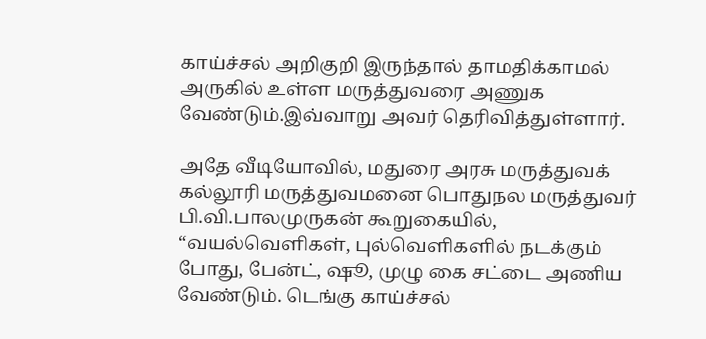காய்ச்சல் அறிகுறி இருந்தால் தாமதிக்காமல் அருகில் உள்ள மருத்துவரை அணுக வேண்டும்.இவ்வாறு அவர் தெரிவித்துள்ளார்.

அதே வீடியோவில், மதுரை அரசு மருத்துவக் கல்லூரி மருத்துவமனை பொதுநல மருத்துவர் பி.வி.பாலமுருகன் கூறுகையில், “வயல்வெளிகள், புல்வெளிகளில் நடக்கும் போது, பேன்ட், ஷூ, முழு கை சட்டை அணிய வேண்டும். டெங்கு காய்ச்சல்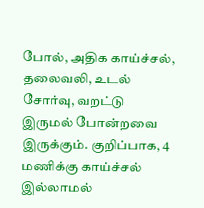போல், அதிக காய்ச்சல், தலைவலி, உடல் சோர்வு, வறட்டு இருமல் போன்றவை இருக்கும். குறிப்பாக, 4 மணிக்கு காய்ச்சல் இல்லாமல்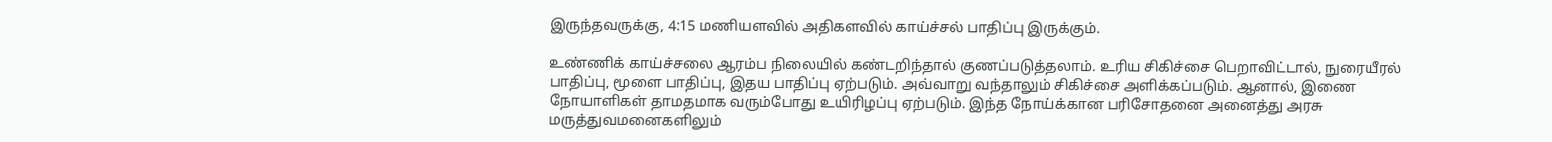இருந்தவருக்கு, 4:15 மணியளவில் அதிகளவில் காய்ச்சல் பாதிப்பு இருக்கும்.

உண்ணிக் காய்ச்சலை ஆரம்ப நிலையில் கண்டறிந்தால் குணப்படுத்தலாம். உரிய சிகிச்சை பெறாவிட்டால், நுரையீரல் பாதிப்பு, மூளை பாதிப்பு, இதய பாதிப்பு ஏற்படும். அவ்வாறு வந்தாலும் சிகிச்சை அளிக்கப்படும். ஆனால், இணை நோயாளிகள் தாமதமாக வரும்போது உயிரிழப்பு ஏற்படும். இந்த நோய்க்கான பரிசோதனை அனைத்து அரசு மருத்துவமனைகளிலும்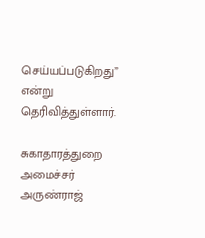செய்யப்படுகிறது” என்று தெரிவித்துள்ளார்.

சுகாதாரத்துறை அமைச்சர் அருண்ராஜ்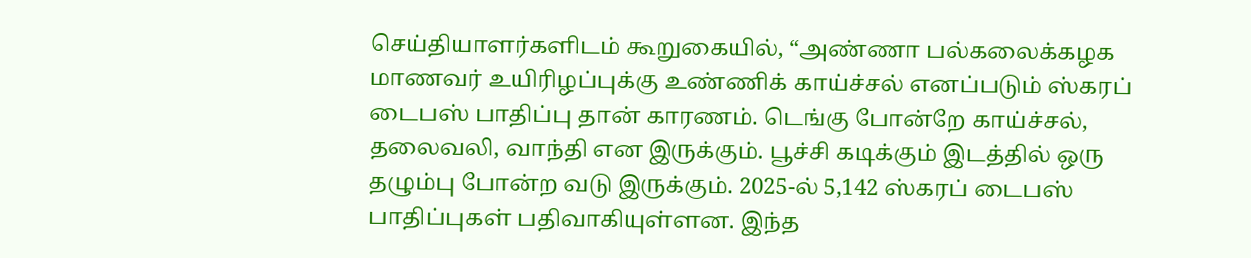செய்தியாளர்களிடம் கூறுகையில், “அண்ணா பல்கலைக்கழக மாணவர் உயிரிழப்புக்கு உண்ணிக் காய்ச்சல் எனப்படும் ஸ்கரப் டைபஸ் பாதிப்பு தான் காரணம். டெங்கு போன்றே காய்ச்சல், தலைவலி, வாந்தி என இருக்கும். பூச்சி கடிக்கும் இடத்தில் ஒரு தழும்பு போன்ற வடு இருக்கும். 2025-ல் 5,142 ஸ்கரப் டைபஸ் பாதிப்புகள் பதிவாகியுள்ளன. இந்த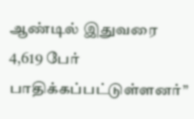ஆண்டில் இதுவரை 4,619 பேர் பாதிக்கப்பட்டுள்ளனர்”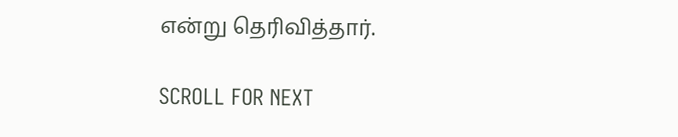என்று தெரிவித்தார்.

SCROLL FOR NEXT